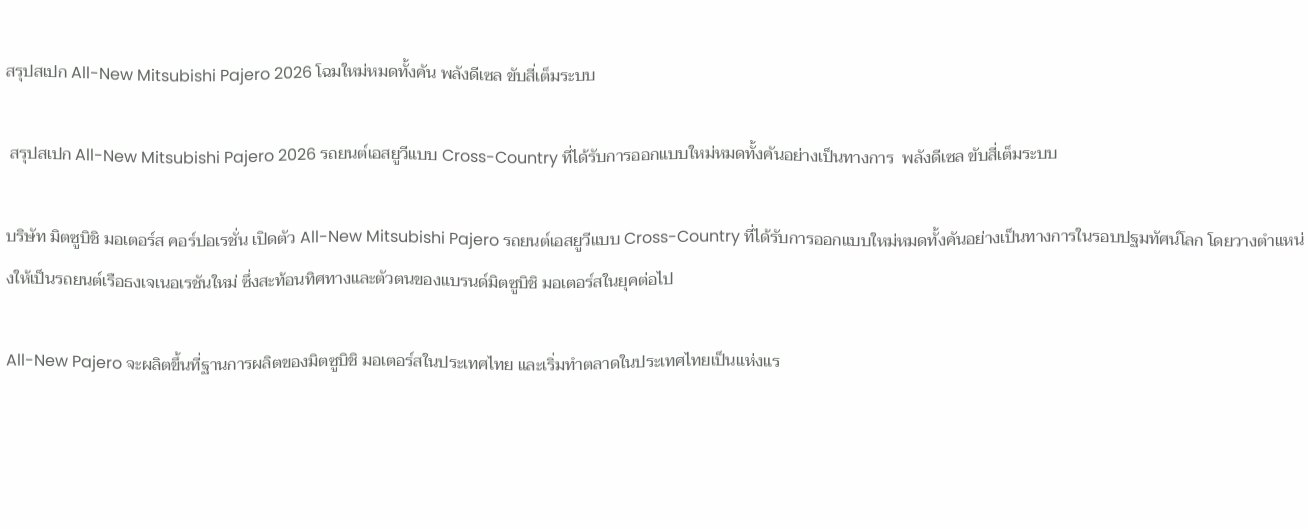สรุปสเปก All-New Mitsubishi Pajero 2026 โฉมใหม่หมดทั้งคัน พลังดีเซล ขับสี่เต็มระบบ

 สรุปสเปก All-New Mitsubishi Pajero 2026 รถยนต์เอสยูวีแบบ Cross-Country ที่ได้รับการออกแบบใหม่หมดทั้งคันอย่างเป็นทางการ  พลังดีเซล ขับสี่เต็มระบบ

บริษัท มิตซูบิชิ มอเตอร์ส คอร์ปอเรชั่น เปิดตัว All-New Mitsubishi Pajero รถยนต์เอสยูวีแบบ Cross-Country ที่ได้รับการออกแบบใหม่หมดทั้งคันอย่างเป็นทางการในรอบปฐมทัศน์โลก โดยวางตำแหน่งให้เป็นรถยนต์เรือธงเจเนอเรชันใหม่ ซึ่งสะท้อนทิศทางและตัวตนของแบรนด์มิตซูบิชิ มอเตอร์สในยุคต่อไป

All-New Pajero จะผลิตขึ้นที่ฐานการผลิตของมิตซูบิชิ มอเตอร์สในประเทศไทย และเริ่มทำตลาดในประเทศไทยเป็นแห่งแร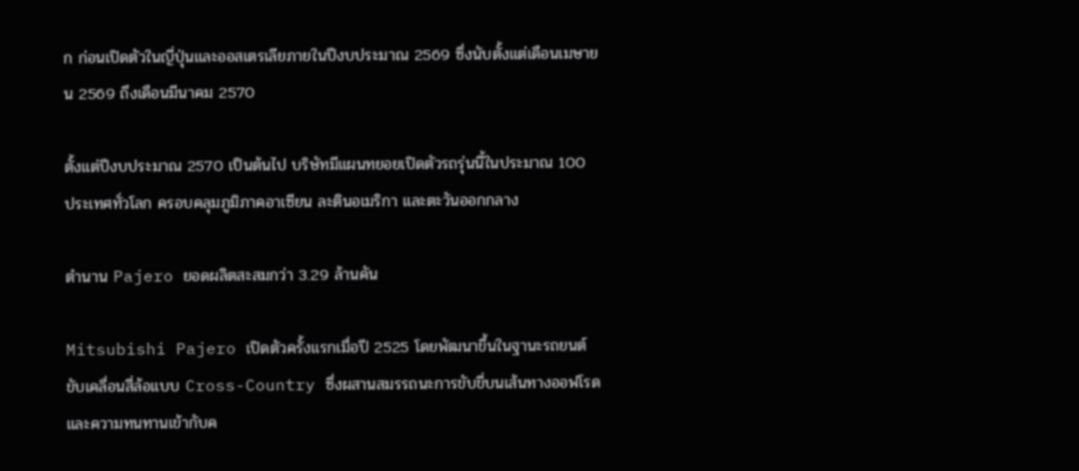ก ก่อนเปิดตัวในญี่ปุ่นและออสเตรเลียภายในปีงบประมาณ 2569 ซึ่งนับตั้งแต่เดือนเมษายน 2569 ถึงเดือนมีนาคม 2570

ตั้งแต่ปีงบประมาณ 2570 เป็นต้นไป บริษัทมีแผนทยอยเปิดตัวรถรุ่นนี้ในประมาณ 100 ประเทศทั่วโลก ครอบคลุมภูมิภาคอาเซียน ละตินอเมริกา และตะวันออกกลาง

ตำนาน Pajero ยอดผลิตสะสมกว่า 3.29 ล้านคัน

Mitsubishi Pajero เปิดตัวครั้งแรกเมื่อปี 2525 โดยพัฒนาขึ้นในฐานะรถยนต์ขับเคลื่อนสี่ล้อแบบ Cross-Country ซึ่งผสานสมรรถนะการขับขี่บนเส้นทางออฟโรดและความทนทานเข้ากับค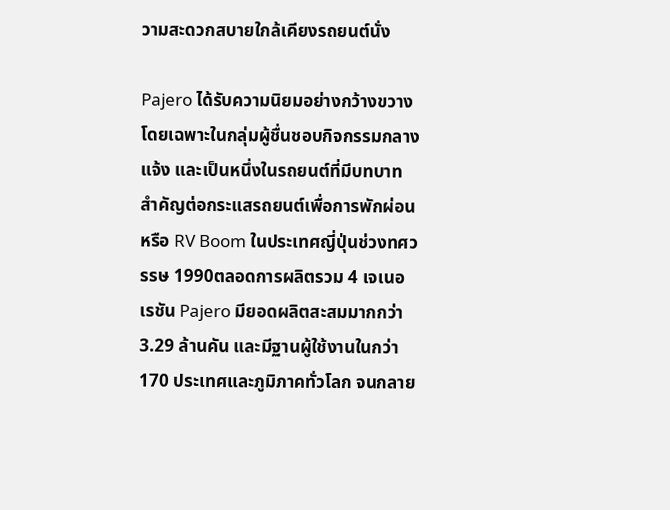วามสะดวกสบายใกล้เคียงรถยนต์นั่ง

Pajero ได้รับความนิยมอย่างกว้างขวาง โดยเฉพาะในกลุ่มผู้ชื่นชอบกิจกรรมกลางแจ้ง และเป็นหนึ่งในรถยนต์ที่มีบทบาทสำคัญต่อกระแสรถยนต์เพื่อการพักผ่อน หรือ RV Boom ในประเทศญี่ปุ่นช่วงทศวรรษ 1990ตลอดการผลิตรวม 4 เจเนอเรชัน Pajero มียอดผลิตสะสมมากกว่า 3.29 ล้านคัน และมีฐานผู้ใช้งานในกว่า 170 ประเทศและภูมิภาคทั่วโลก จนกลาย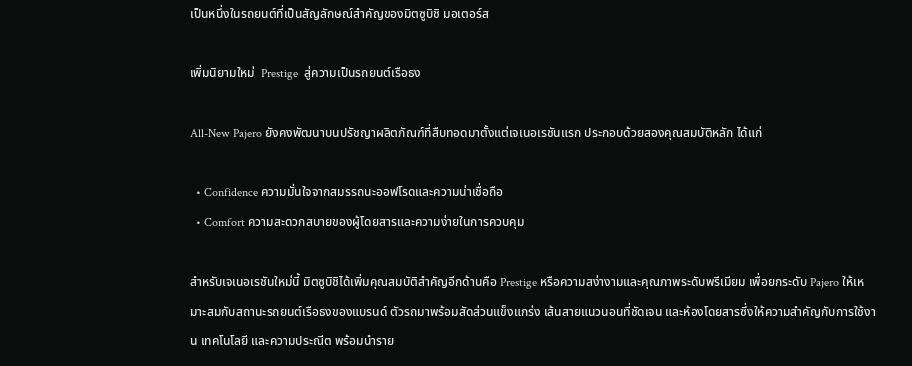เป็นหนึ่งในรถยนต์ที่เป็นสัญลักษณ์สำคัญของมิตซูบิชิ มอเตอร์ส

เพิ่มนิยามใหม่  Prestige  สู่ความเป็นรถยนต์เรือธง

All-New Pajero ยังคงพัฒนาบนปรัชญาผลิตภัณฑ์ที่สืบทอดมาตั้งแต่เจเนอเรชันแรก ประกอบด้วยสองคุณสมบัติหลัก ได้แก่

  • Confidence ความมั่นใจจากสมรรถนะออฟโรดและความน่าเชื่อถือ
  • Comfort ความสะดวกสบายของผู้โดยสารและความง่ายในการควบคุม

สำหรับเจเนอเรชันใหม่นี้ มิตซูบิชิได้เพิ่มคุณสมบัติสำคัญอีกด้านคือ Prestige หรือความสง่างามและคุณภาพระดับพรีเมียม เพื่อยกระดับ Pajero ให้เหมาะสมกับสถานะรถยนต์เรือธงของแบรนด์ ตัวรถมาพร้อมสัดส่วนแข็งแกร่ง เส้นสายแนวนอนที่ชัดเจน และห้องโดยสารซึ่งให้ความสำคัญกับการใช้งาน เทคโนโลยี และความประณีต พร้อมนำราย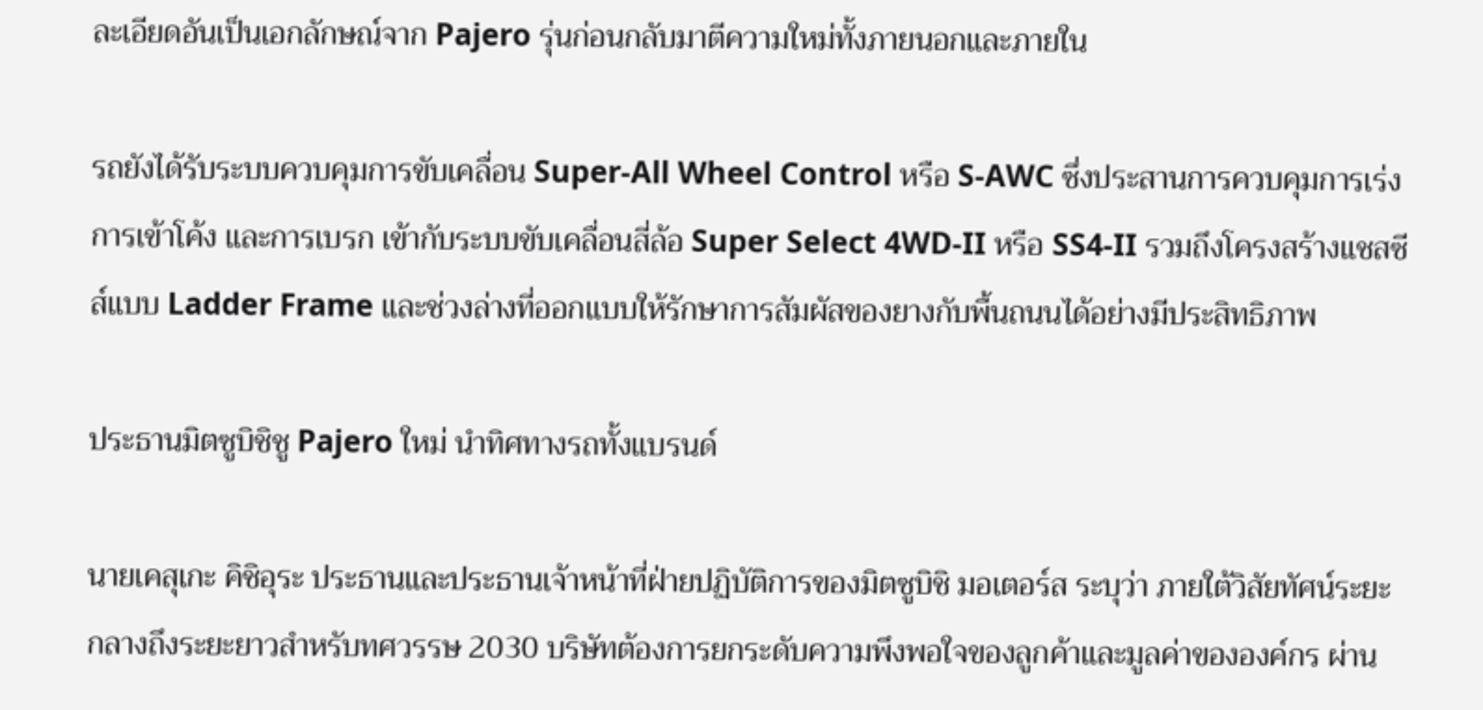ละเอียดอันเป็นเอกลักษณ์จาก Pajero รุ่นก่อนกลับมาตีความใหม่ทั้งภายนอกและภายใน

รถยังได้รับระบบควบคุมการขับเคลื่อน Super-All Wheel Control หรือ S-AWC ซึ่งประสานการควบคุมการเร่ง การเข้าโค้ง และการเบรก เข้ากับระบบขับเคลื่อนสี่ล้อ Super Select 4WD-II หรือ SS4-II รวมถึงโครงสร้างแชสซีส์แบบ Ladder Frame และช่วงล่างที่ออกแบบให้รักษาการสัมผัสของยางกับพื้นถนนได้อย่างมีประสิทธิภาพ

ประธานมิตซูบิชิชู Pajero ใหม่ นำทิศทางรถทั้งแบรนด์

นายเคสุเกะ คิชิอุระ ประธานและประธานเจ้าหน้าที่ฝ่ายปฏิบัติการของมิตซูบิชิ มอเตอร์ส ระบุว่า ภายใต้วิสัยทัศน์ระยะกลางถึงระยะยาวสำหรับทศวรรษ 2030 บริษัทต้องการยกระดับความพึงพอใจของลูกค้าและมูลค่าขององค์กร ผ่าน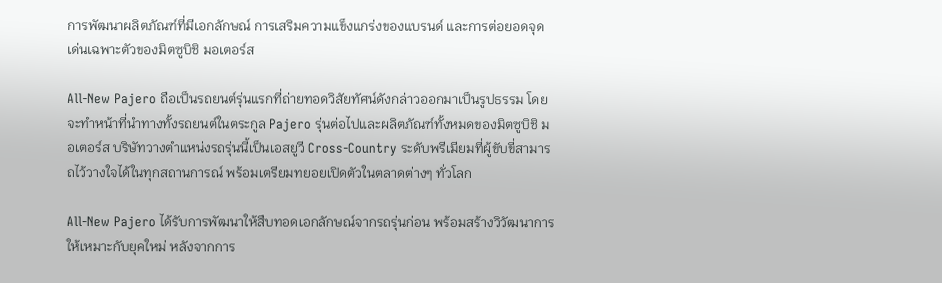การพัฒนาผลิตภัณฑ์ที่มีเอกลักษณ์ การเสริมความแข็งแกร่งของแบรนด์ และการต่อยอดจุดเด่นเฉพาะตัวของมิตซูบิชิ มอเตอร์ส

All-New Pajero ถือเป็นรถยนต์รุ่นแรกที่ถ่ายทอดวิสัยทัศน์ดังกล่าวออกมาเป็นรูปธรรม โดยจะทำหน้าที่นำทางทั้งรถยนต์ในตระกูล Pajero รุ่นต่อไปและผลิตภัณฑ์ทั้งหมดของมิตซูบิชิ มอเตอร์ส บริษัทวางตำแหน่งรถรุ่นนี้เป็นเอสยูวี Cross-Country ระดับพรีเมียมที่ผู้ขับขี่สามารถไว้วางใจได้ในทุกสถานการณ์ พร้อมเตรียมทยอยเปิดตัวในตลาดต่างๆ ทั่วโลก

All-New Pajero ได้รับการพัฒนาให้สืบทอดเอกลักษณ์จากรถรุ่นก่อน พร้อมสร้างวิวัฒนาการให้เหมาะกับยุคใหม่ หลังจากการ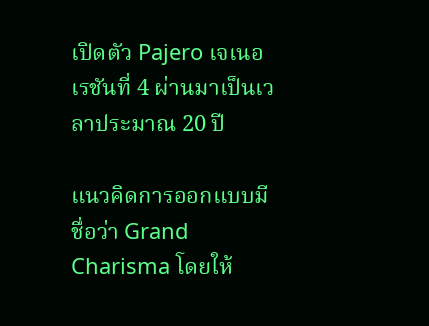เปิดตัว Pajero เจเนอเรชันที่ 4 ผ่านมาเป็นเวลาประมาณ 20 ปี

แนวคิดการออกแบบมีชื่อว่า Grand Charisma โดยให้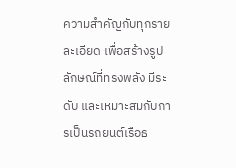ความสำคัญกับทุกรายละเอียด เพื่อสร้างรูปลักษณ์ที่ทรงพลัง มีระดับ และเหมาะสมกับการเป็นรถยนต์เรือธ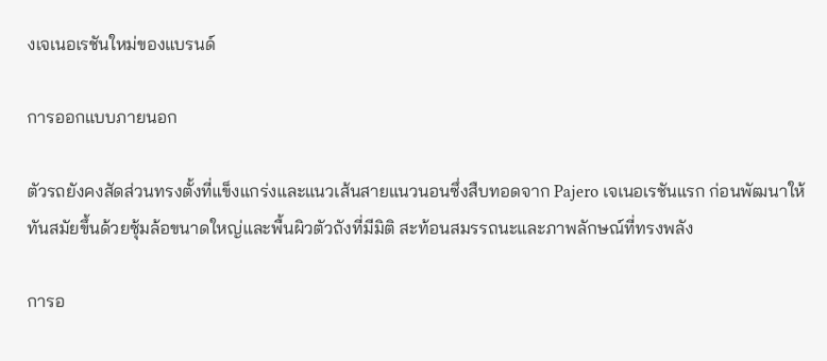งเจเนอเรชันใหม่ของแบรนด์

การออกแบบภายนอก

ตัวรถยังคงสัดส่วนทรงตั้งที่แข็งแกร่งและแนวเส้นสายแนวนอนซึ่งสืบทอดจาก Pajero เจเนอเรชันแรก ก่อนพัฒนาให้ทันสมัยขึ้นด้วยซุ้มล้อขนาดใหญ่และพื้นผิวตัวถังที่มีมิติ สะท้อนสมรรถนะและภาพลักษณ์ที่ทรงพลัง

การอ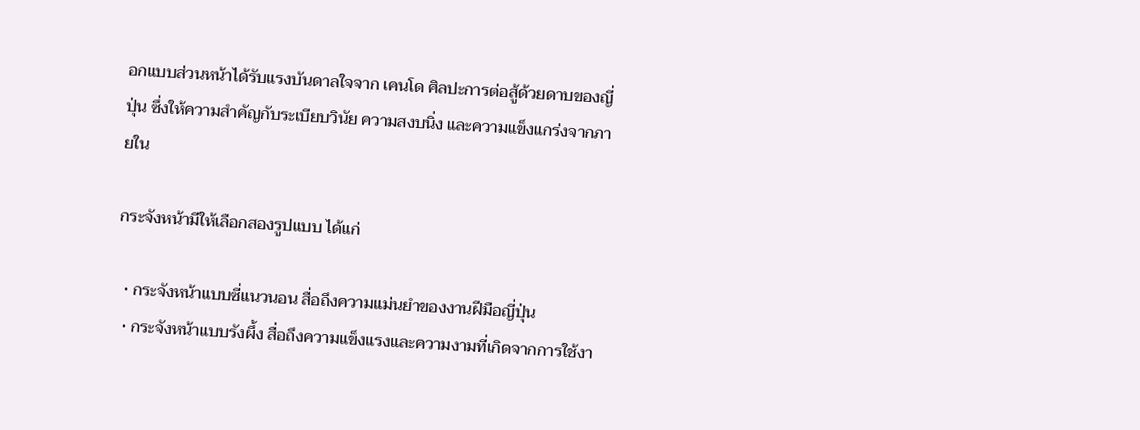อกแบบส่วนหน้าได้รับแรงบันดาลใจจาก เคนโด ศิลปะการต่อสู้ด้วยดาบของญี่ปุ่น ซึ่งให้ความสำคัญกับระเบียบวินัย ความสงบนิ่ง และความแข็งแกร่งจากภายใน

กระจังหน้ามีให้เลือกสองรูปแบบ ได้แก่

  • กระจังหน้าแบบซี่แนวนอน สื่อถึงความแม่นยำของงานฝีมือญี่ปุ่น
  • กระจังหน้าแบบรังผึ้ง สื่อถึงความแข็งแรงและความงามที่เกิดจากการใช้งา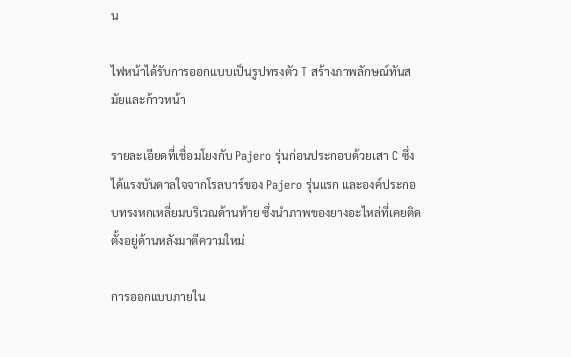น

ไฟหน้าได้รับการออกแบบเป็นรูปทรงตัว T สร้างภาพลักษณ์ทันสมัยและก้าวหน้า

รายละเอียดที่เชื่อมโยงกับ Pajero รุ่นก่อนประกอบด้วยเสา C ซึ่งได้แรงบันดาลใจจากโรลบาร์ของ Pajero รุ่นแรก และองค์ประกอบทรงหกเหลี่ยมบริเวณด้านท้าย ซึ่งนำภาพของยางอะไหล่ที่เคยติดตั้งอยู่ด้านหลังมาตีความใหม่

การออกแบบภายใน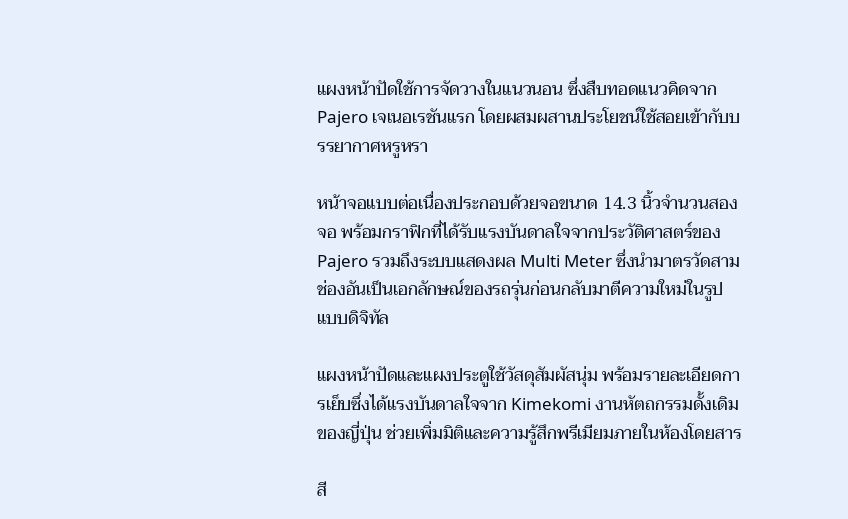แผงหน้าปัดใช้การจัดวางในแนวนอน ซึ่งสืบทอดแนวคิดจาก Pajero เจเนอเรชันแรก โดยผสมผสานประโยชน์ใช้สอยเข้ากับบรรยากาศหรูหรา

หน้าจอแบบต่อเนื่องประกอบด้วยจอขนาด 14.3 นิ้วจำนวนสองจอ พร้อมกราฟิกที่ได้รับแรงบันดาลใจจากประวัติศาสตร์ของ Pajero รวมถึงระบบแสดงผล Multi Meter ซึ่งนำมาตรวัดสามช่องอันเป็นเอกลักษณ์ของรถรุ่นก่อนกลับมาตีความใหม่ในรูปแบบดิจิทัล

แผงหน้าปัดและแผงประตูใช้วัสดุสัมผัสนุ่ม พร้อมรายละเอียดการเย็บซึ่งได้แรงบันดาลใจจาก Kimekomi งานหัตถกรรมดั้งเดิมของญี่ปุ่น ช่วยเพิ่มมิติและความรู้สึกพรีเมียมภายในห้องโดยสาร

สี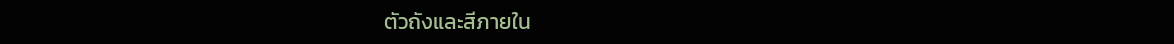ตัวถังและสีภายใน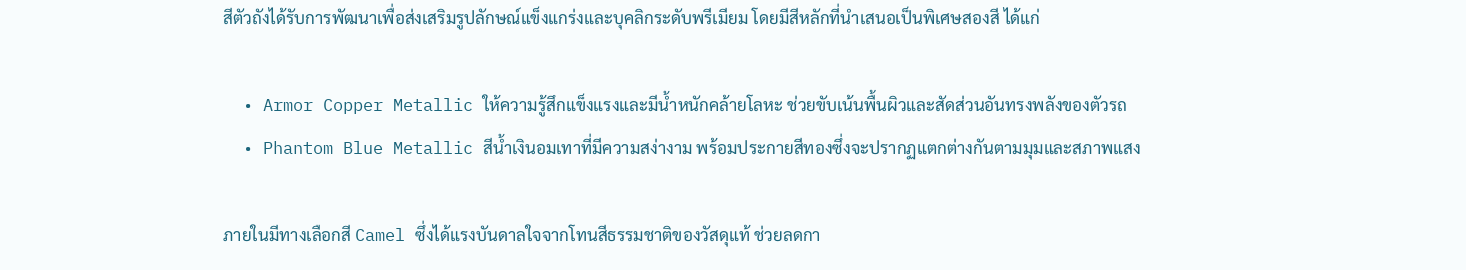สีตัวถังได้รับการพัฒนาเพื่อส่งเสริมรูปลักษณ์แข็งแกร่งและบุคลิกระดับพรีเมียม โดยมีสีหลักที่นำเสนอเป็นพิเศษสองสี ได้แก่

  • Armor Copper Metallic ให้ความรู้สึกแข็งแรงและมีน้ำหนักคล้ายโลหะ ช่วยขับเน้นพื้นผิวและสัดส่วนอันทรงพลังของตัวรถ
  • Phantom Blue Metallic สีน้ำเงินอมเทาที่มีความสง่างาม พร้อมประกายสีทองซึ่งจะปรากฏแตกต่างกันตามมุมและสภาพแสง

ภายในมีทางเลือกสี Camel ซึ่งได้แรงบันดาลใจจากโทนสีธรรมชาติของวัสดุแท้ ช่วยลดกา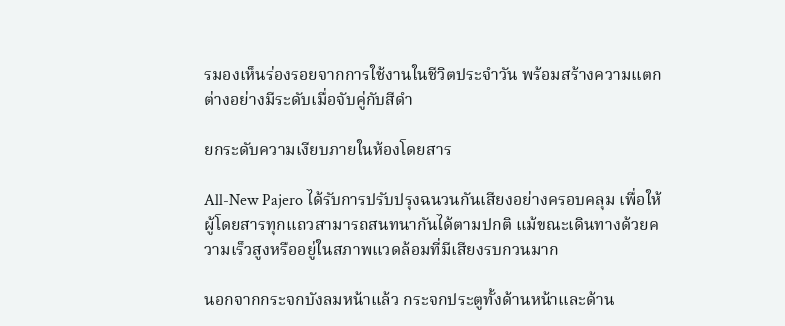รมองเห็นร่องรอยจากการใช้งานในชีวิตประจำวัน พร้อมสร้างความแตกต่างอย่างมีระดับเมื่อจับคู่กับสีดำ

ยกระดับความเงียบภายในห้องโดยสาร

All-New Pajero ได้รับการปรับปรุงฉนวนกันเสียงอย่างครอบคลุม เพื่อให้ผู้โดยสารทุกแถวสามารถสนทนากันได้ตามปกติ แม้ขณะเดินทางด้วยความเร็วสูงหรืออยู่ในสภาพแวดล้อมที่มีเสียงรบกวนมาก

นอกจากกระจกบังลมหน้าแล้ว กระจกประตูทั้งด้านหน้าและด้าน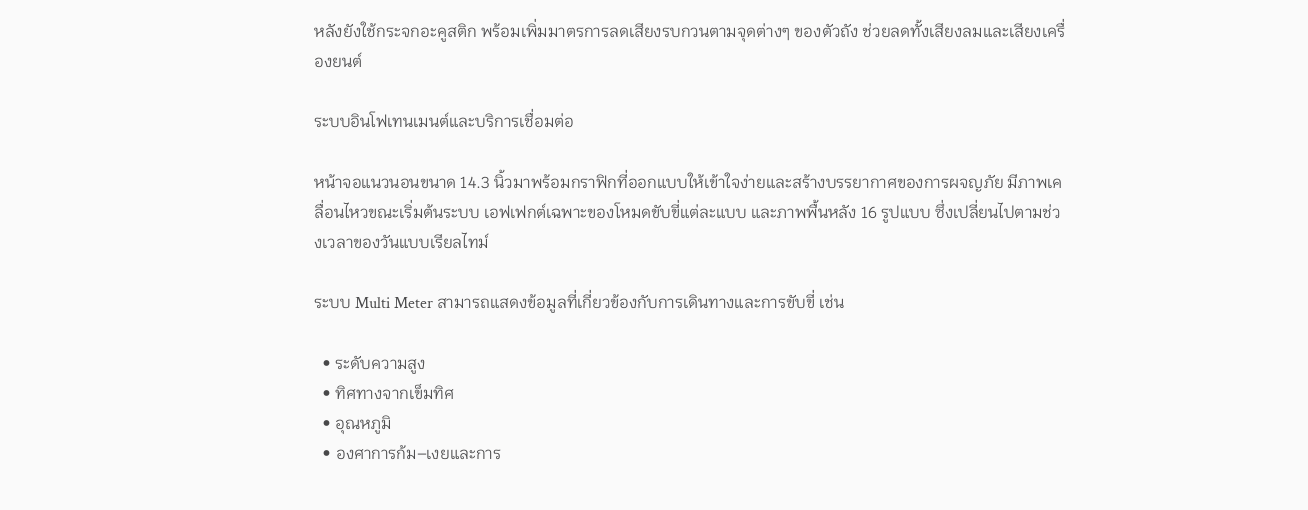หลังยังใช้กระจกอะคูสติก พร้อมเพิ่มมาตรการลดเสียงรบกวนตามจุดต่างๆ ของตัวถัง ช่วยลดทั้งเสียงลมและเสียงเครื่องยนต์

ระบบอินโฟเทนเมนต์และบริการเชื่อมต่อ

หน้าจอแนวนอนขนาด 14.3 นิ้วมาพร้อมกราฟิกที่ออกแบบให้เข้าใจง่ายและสร้างบรรยากาศของการผจญภัย มีภาพเคลื่อนไหวขณะเริ่มต้นระบบ เอฟเฟกต์เฉพาะของโหมดขับขี่แต่ละแบบ และภาพพื้นหลัง 16 รูปแบบ ซึ่งเปลี่ยนไปตามช่วงเวลาของวันแบบเรียลไทม์

ระบบ Multi Meter สามารถแสดงข้อมูลที่เกี่ยวข้องกับการเดินทางและการขับขี่ เช่น

  • ระดับความสูง
  • ทิศทางจากเข็มทิศ
  • อุณหภูมิ
  • องศาการก้ม–เงยและการ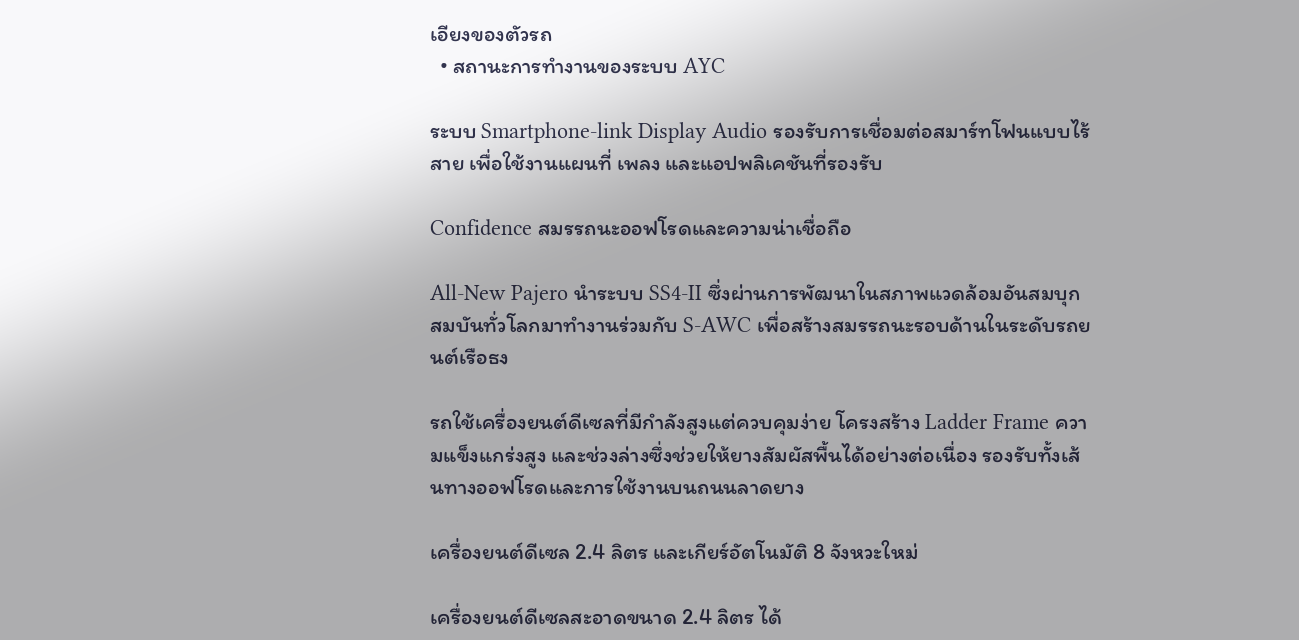เอียงของตัวรถ
  • สถานะการทำงานของระบบ AYC

ระบบ Smartphone-link Display Audio รองรับการเชื่อมต่อสมาร์ทโฟนแบบไร้สาย เพื่อใช้งานแผนที่ เพลง และแอปพลิเคชันที่รองรับ

Confidence สมรรถนะออฟโรดและความน่าเชื่อถือ

All-New Pajero นำระบบ SS4-II ซึ่งผ่านการพัฒนาในสภาพแวดล้อมอันสมบุกสมบันทั่วโลกมาทำงานร่วมกับ S-AWC เพื่อสร้างสมรรถนะรอบด้านในระดับรถยนต์เรือธง

รถใช้เครื่องยนต์ดีเซลที่มีกำลังสูงแต่ควบคุมง่าย โครงสร้าง Ladder Frame ความแข็งแกร่งสูง และช่วงล่างซึ่งช่วยให้ยางสัมผัสพื้นได้อย่างต่อเนื่อง รองรับทั้งเส้นทางออฟโรดและการใช้งานบนถนนลาดยาง

เครื่องยนต์ดีเซล 2.4 ลิตร และเกียร์อัตโนมัติ 8 จังหวะใหม่

เครื่องยนต์ดีเซลสะอาดขนาด 2.4 ลิตร ได้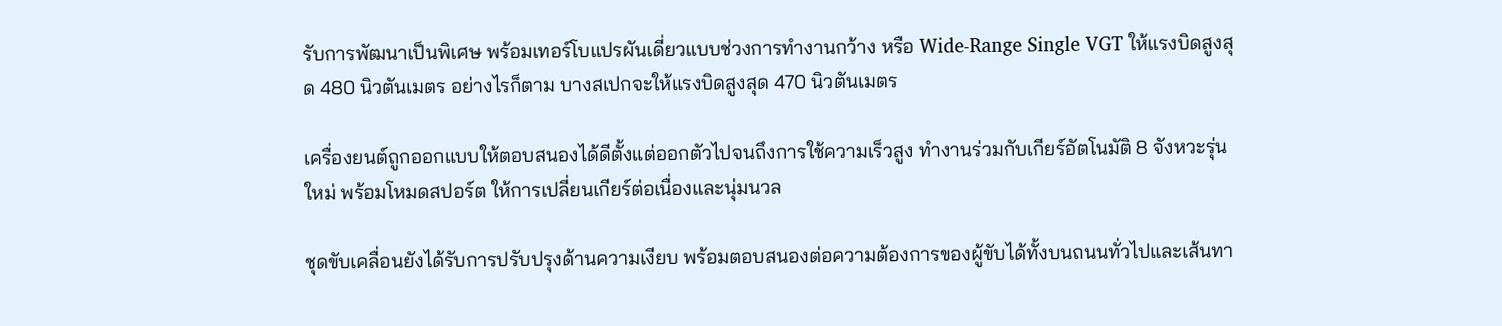รับการพัฒนาเป็นพิเศษ พร้อมเทอร์โบแปรผันเดี่ยวแบบช่วงการทำงานกว้าง หรือ Wide-Range Single VGT ให้แรงบิดสูงสุด 480 นิวตันเมตร อย่างไรก็ตาม บางสเปกจะให้แรงบิดสูงสุด 470 นิวตันเมตร

เครื่องยนต์ถูกออกแบบให้ตอบสนองได้ดีตั้งแต่ออกตัวไปจนถึงการใช้ความเร็วสูง ทำงานร่วมกับเกียร์อัตโนมัติ 8 จังหวะรุ่นใหม่ พร้อมโหมดสปอร์ต ให้การเปลี่ยนเกียร์ต่อเนื่องและนุ่มนวล

ชุดขับเคลื่อนยังได้รับการปรับปรุงด้านความเงียบ พร้อมตอบสนองต่อความต้องการของผู้ขับได้ทั้งบนถนนทั่วไปและเส้นทา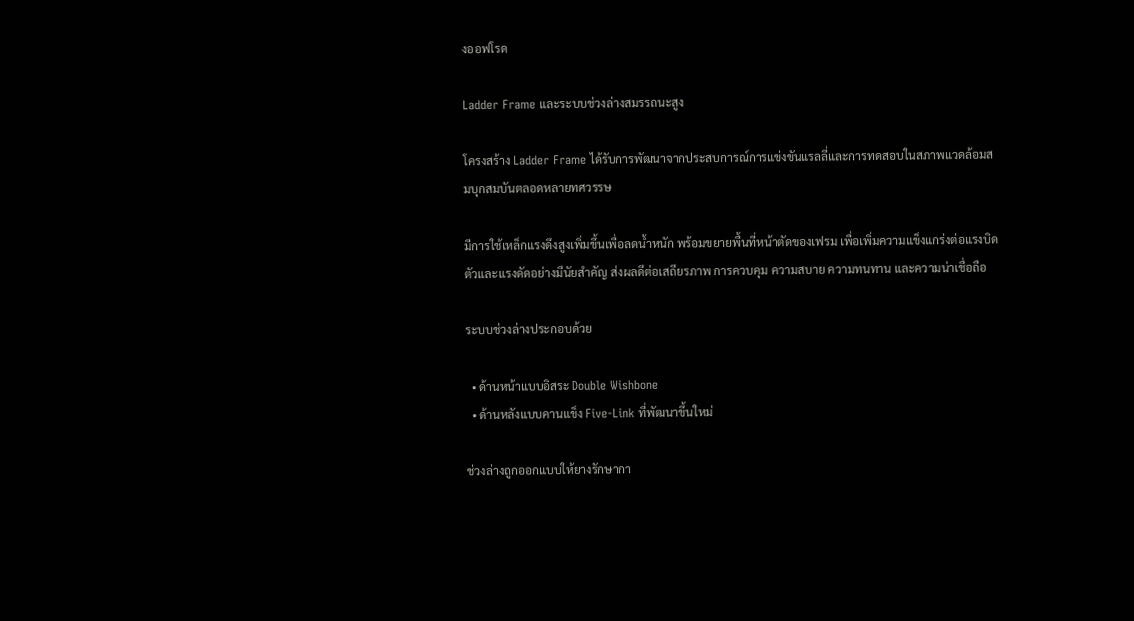งออฟโรด

Ladder Frame และระบบช่วงล่างสมรรถนะสูง

โครงสร้าง Ladder Frame ได้รับการพัฒนาจากประสบการณ์การแข่งขันแรลลี่และการทดสอบในสภาพแวดล้อมสมบุกสมบันตลอดหลายทศวรรษ

มีการใช้เหล็กแรงดึงสูงเพิ่มขึ้นเพื่อลดน้ำหนัก พร้อมขยายพื้นที่หน้าตัดของเฟรม เพื่อเพิ่มความแข็งแกร่งต่อแรงบิดตัวและแรงดัดอย่างมีนัยสำคัญ ส่งผลดีต่อเสถียรภาพ การควบคุม ความสบาย ความทนทาน และความน่าเชื่อถือ

ระบบช่วงล่างประกอบด้วย

  • ด้านหน้าแบบอิสระ Double Wishbone
  • ด้านหลังแบบคานแข็ง Five-Link ที่พัฒนาขึ้นใหม่

ช่วงล่างถูกออกแบบให้ยางรักษากา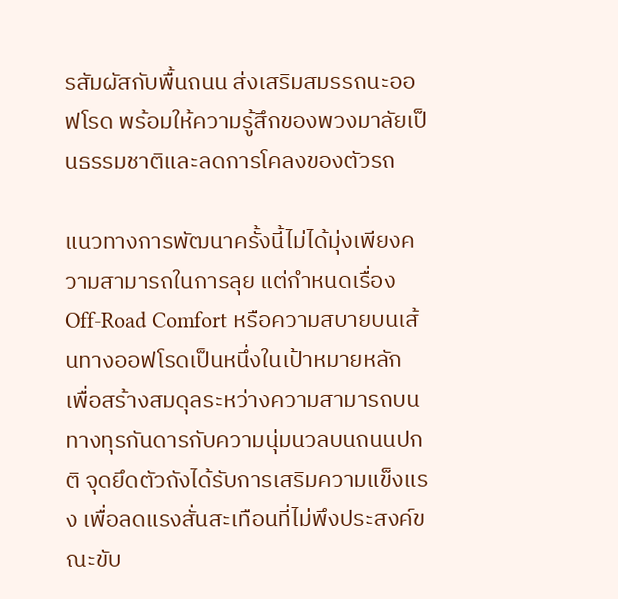รสัมผัสกับพื้นถนน ส่งเสริมสมรรถนะออฟโรด พร้อมให้ความรู้สึกของพวงมาลัยเป็นธรรมชาติและลดการโคลงของตัวรถ

แนวทางการพัฒนาครั้งนี้ไม่ได้มุ่งเพียงความสามารถในการลุย แต่กำหนดเรื่อง Off-Road Comfort หรือความสบายบนเส้นทางออฟโรดเป็นหนึ่งในเป้าหมายหลัก เพื่อสร้างสมดุลระหว่างความสามารถบนทางทุรกันดารกับความนุ่มนวลบนถนนปกติ จุดยึดตัวถังได้รับการเสริมความแข็งแรง เพื่อลดแรงสั่นสะเทือนที่ไม่พึงประสงค์ขณะขับ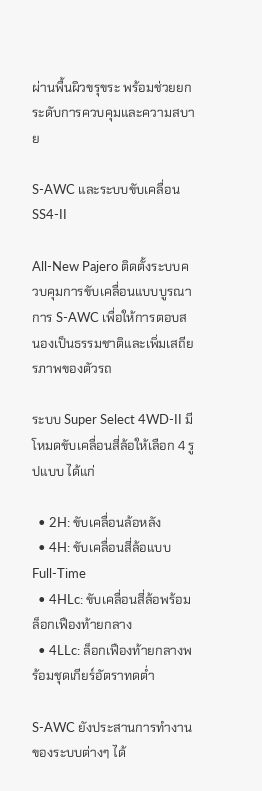ผ่านพื้นผิวขรุขระ พร้อมช่วยยกระดับการควบคุมและความสบาย

S-AWC และระบบขับเคลื่อน SS4-II

All-New Pajero ติดตั้งระบบควบคุมการขับเคลื่อนแบบบูรณาการ S-AWC เพื่อให้การตอบสนองเป็นธรรมชาติและเพิ่มเสถียรภาพของตัวรถ

ระบบ Super Select 4WD-II มีโหมดขับเคลื่อนสี่ล้อให้เลือก 4 รูปแบบ ได้แก่

  • 2H: ขับเคลื่อนล้อหลัง
  • 4H: ขับเคลื่อนสี่ล้อแบบ Full-Time
  • 4HLc: ขับเคลื่อนสี่ล้อพร้อมล็อกเฟืองท้ายกลาง
  • 4LLc: ล็อกเฟืองท้ายกลางพร้อมชุดเกียร์อัตราทดต่ำ

S-AWC ยังประสานการทำงานของระบบต่างๆ ได้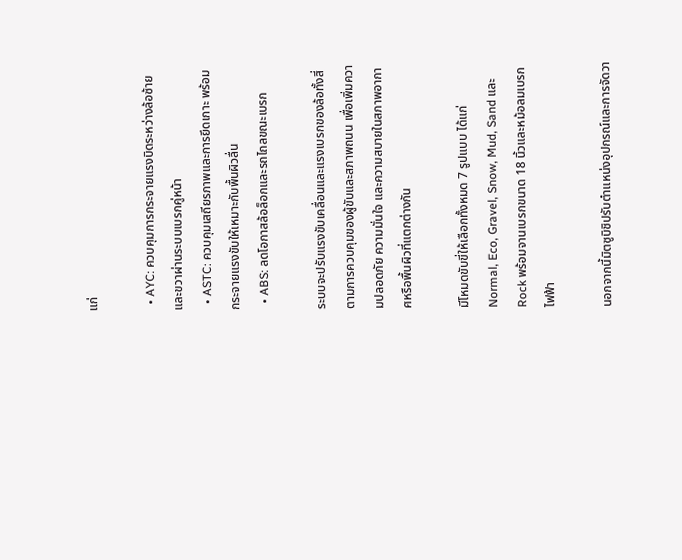แก่

  • AYC: ควบคุมการกระจายแรงบิดระหว่างล้อซ้ายและขวาผ่านระบบเบรกคู่หน้า
  • ASTC: ควบคุมเสถียรภาพและการยึดเกาะ พร้อมกระจายแรงขับให้เหมาะกับพื้นผิวลื่น
  • ABS: ลดโอกาสล้อล็อกและรถไถลขณะเบรก

ระบบจะปรับแรงขับเคลื่อนและแรงเบรกของล้อทั้งสี่ตามการควบคุมของผู้ขับและสภาพถนน เพื่อเพิ่มความปลอดภัย ความมั่นใจ และความสบายในสภาพอากาศหรือพื้นผิวที่แตกต่างกัน

มีโหมดขับขี่ให้เลือกทั้งหมด 7 รูปแบบ ได้แก่ Normal, Eco, Gravel, Snow, Mud, Sand และ Rock พร้อมจานเบรกขนาด 18 นิ้วและหม้อลมเบรกไฟฟ้า

นอกจากนี้มิตซูบิชิปรับตำแหน่งอุปกรณ์และการจัดวา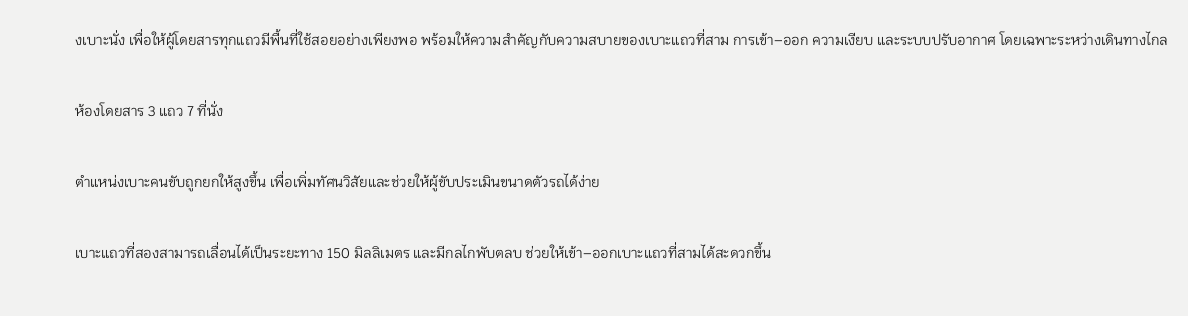งเบาะนั่ง เพื่อให้ผู้โดยสารทุกแถวมีพื้นที่ใช้สอยอย่างเพียงพอ พร้อมให้ความสำคัญกับความสบายของเบาะแถวที่สาม การเข้า–ออก ความเงียบ และระบบปรับอากาศ โดยเฉพาะระหว่างเดินทางไกล

ห้องโดยสาร 3 แถว 7 ที่นั่ง

ตำแหน่งเบาะคนขับถูกยกให้สูงขึ้น เพื่อเพิ่มทัศนวิสัยและช่วยให้ผู้ขับประเมินขนาดตัวรถได้ง่าย

เบาะแถวที่สองสามารถเลื่อนได้เป็นระยะทาง 150 มิลลิเมตร และมีกลไกพับตลบ ช่วยให้เข้า–ออกเบาะแถวที่สามได้สะดวกขึ้น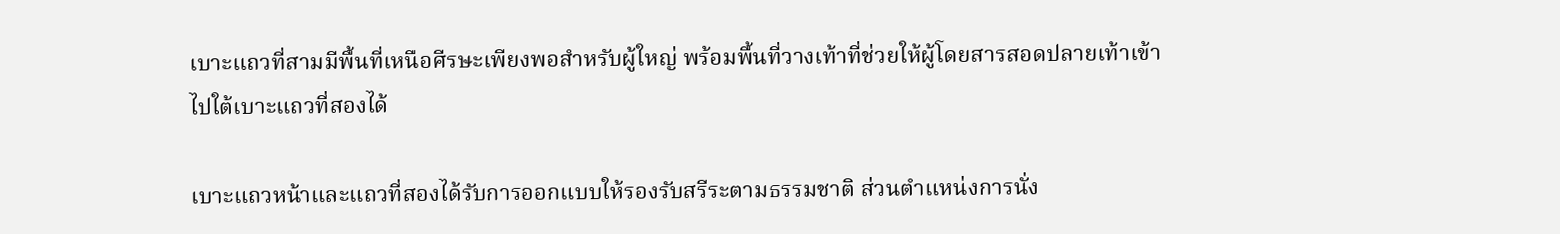เบาะแถวที่สามมีพื้นที่เหนือศีรษะเพียงพอสำหรับผู้ใหญ่ พร้อมพื้นที่วางเท้าที่ช่วยให้ผู้โดยสารสอดปลายเท้าเข้าไปใต้เบาะแถวที่สองได้

เบาะแถวหน้าและแถวที่สองได้รับการออกแบบให้รองรับสรีระตามธรรมชาติ ส่วนตำแหน่งการนั่ง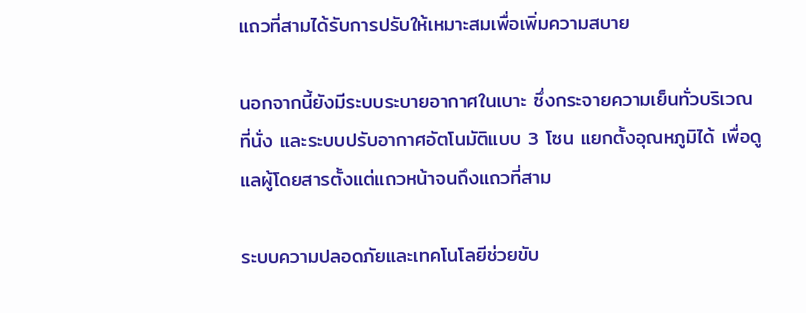แถวที่สามได้รับการปรับให้เหมาะสมเพื่อเพิ่มความสบาย

นอกจากนี้ยังมีระบบระบายอากาศในเบาะ ซึ่งกระจายความเย็นทั่วบริเวณที่นั่ง และระบบปรับอากาศอัตโนมัติแบบ 3 โซน แยกตั้งอุณหภูมิได้ เพื่อดูแลผู้โดยสารตั้งแต่แถวหน้าจนถึงแถวที่สาม

ระบบความปลอดภัยและเทคโนโลยีช่วยขับ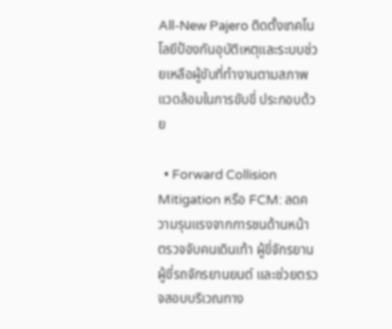All-New Pajero ติดตั้งเทคโนโลยีป้องกันอุบัติเหตุและระบบช่วยเหลือผู้ขับที่ทำงานตามสภาพแวดล้อมในการขับขี่ ประกอบด้วย

  • Forward Collision Mitigation หรือ FCM: ลดความรุนแรงจากการชนด้านหน้า ตรวจจับคนเดินเท้า ผู้ขี่จักรยาน ผู้ขี่รถจักรยานยนต์ และช่วยตรวจสอบบริเวณทาง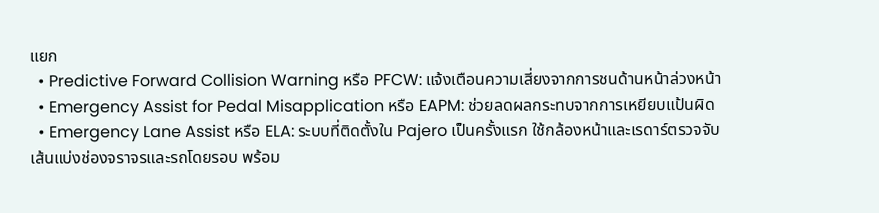แยก
  • Predictive Forward Collision Warning หรือ PFCW: แจ้งเตือนความเสี่ยงจากการชนด้านหน้าล่วงหน้า
  • Emergency Assist for Pedal Misapplication หรือ EAPM: ช่วยลดผลกระทบจากการเหยียบแป้นผิด
  • Emergency Lane Assist หรือ ELA: ระบบที่ติดตั้งใน Pajero เป็นครั้งแรก ใช้กล้องหน้าและเรดาร์ตรวจจับเส้นแบ่งช่องจราจรและรถโดยรอบ พร้อม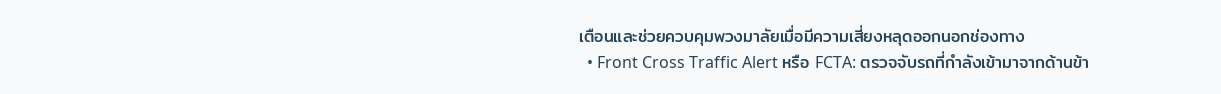เตือนและช่วยควบคุมพวงมาลัยเมื่อมีความเสี่ยงหลุดออกนอกช่องทาง
  • Front Cross Traffic Alert หรือ FCTA: ตรวจจับรถที่กำลังเข้ามาจากด้านข้า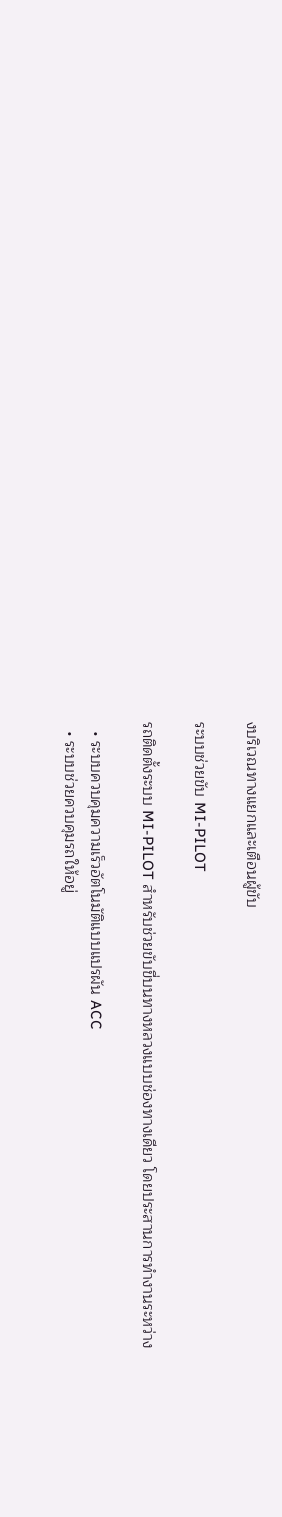งบริเวณทางแยกและเตือนผู้ขับ

ระบบช่วยขับ MI-PILOT

รถติดตั้งระบบ MI-PILOT สำหรับช่วยขับขี่บนทางหลวงแบบช่องทางเดียว โดยประสานการทำงานระหว่าง

  • ระบบควบคุมความเร็วอัตโนมัติแบบแปรผัน ACC
  • ระบบช่วยควบคุมรถให้อยู่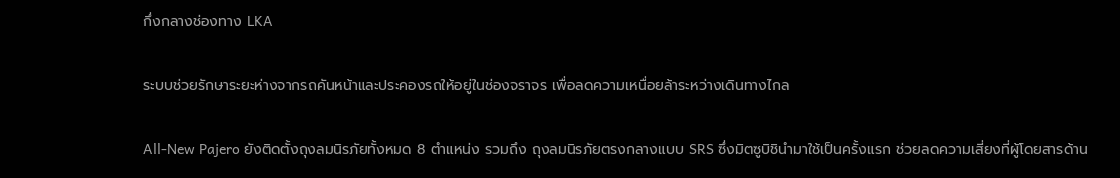กึ่งกลางช่องทาง LKA

ระบบช่วยรักษาระยะห่างจากรถคันหน้าและประคองรถให้อยู่ในช่องจราจร เพื่อลดความเหนื่อยล้าระหว่างเดินทางไกล

All-New Pajero ยังติดตั้งถุงลมนิรภัยทั้งหมด 8 ตำแหน่ง รวมถึง ถุงลมนิรภัยตรงกลางแบบ SRS ซึ่งมิตซูบิชินำมาใช้เป็นครั้งแรก ช่วยลดความเสี่ยงที่ผู้โดยสารด้าน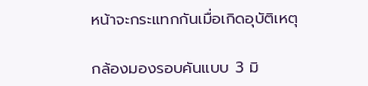หน้าจะกระแทกกันเมื่อเกิดอุบัติเหตุ

กล้องมองรอบคันแบบ 3 มิ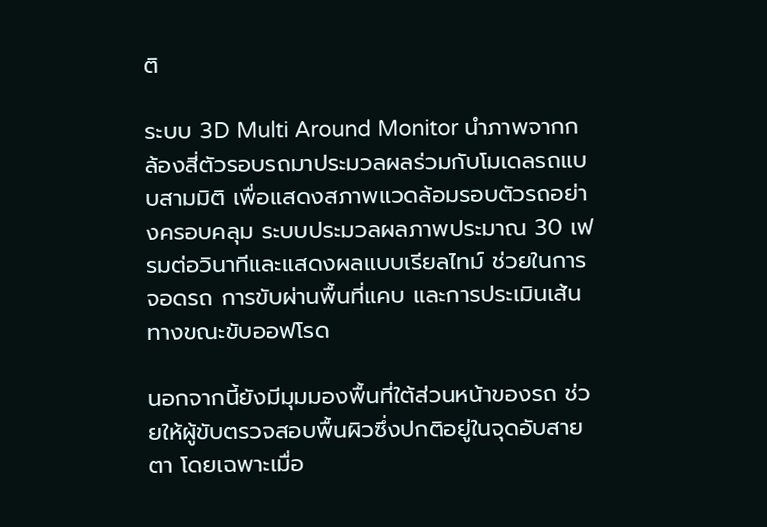ติ

ระบบ 3D Multi Around Monitor นำภาพจากกล้องสี่ตัวรอบรถมาประมวลผลร่วมกับโมเดลรถแบบสามมิติ เพื่อแสดงสภาพแวดล้อมรอบตัวรถอย่างครอบคลุม ระบบประมวลผลภาพประมาณ 30 เฟรมต่อวินาทีและแสดงผลแบบเรียลไทม์ ช่วยในการจอดรถ การขับผ่านพื้นที่แคบ และการประเมินเส้นทางขณะขับออฟโรด

นอกจากนี้ยังมีมุมมองพื้นที่ใต้ส่วนหน้าของรถ ช่วยให้ผู้ขับตรวจสอบพื้นผิวซึ่งปกติอยู่ในจุดอับสายตา โดยเฉพาะเมื่อ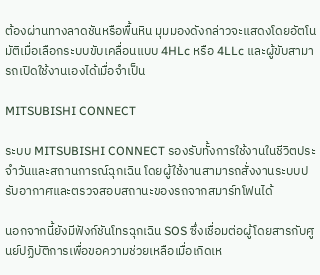ต้องผ่านทางลาดชันหรือพื้นหิน มุมมองดังกล่าวจะแสดงโดยอัตโนมัติเมื่อเลือกระบบขับเคลื่อนแบบ 4HLc หรือ 4LLc และผู้ขับสามารถเปิดใช้งานเองได้เมื่อจำเป็น

MITSUBISHI CONNECT

ระบบ MITSUBISHI CONNECT รองรับทั้งการใช้งานในชีวิตประจำวันและสถานการณ์ฉุกเฉิน โดยผู้ใช้งานสามารถสั่งงานระบบปรับอากาศและตรวจสอบสถานะของรถจากสมาร์ทโฟนได้

นอกจากนี้ยังมีฟังก์ชันโทรฉุกเฉิน SOS ซึ่งเชื่อมต่อผู้โดยสารกับศูนย์ปฏิบัติการเพื่อขอความช่วยเหลือเมื่อเกิดเห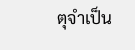ตุจำเป็น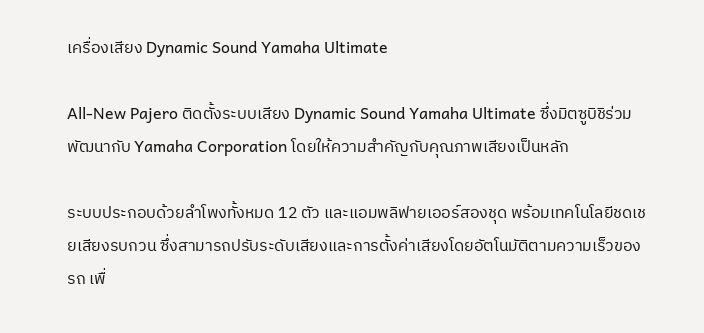เครื่องเสียง Dynamic Sound Yamaha Ultimate

All-New Pajero ติดตั้งระบบเสียง Dynamic Sound Yamaha Ultimate ซึ่งมิตซูบิชิร่วมพัฒนากับ Yamaha Corporation โดยให้ความสำคัญกับคุณภาพเสียงเป็นหลัก

ระบบประกอบด้วยลำโพงทั้งหมด 12 ตัว และแอมพลิฟายเออร์สองชุด พร้อมเทคโนโลยีชดเชยเสียงรบกวน ซึ่งสามารถปรับระดับเสียงและการตั้งค่าเสียงโดยอัตโนมัติตามความเร็วของรถ เพื่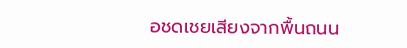อชดเชยเสียงจากพื้นถนน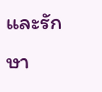และรักษา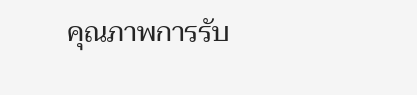คุณภาพการรับ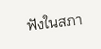ฟังในสภา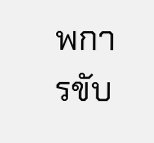พการขับ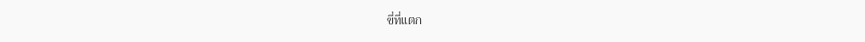ขี่ที่แตก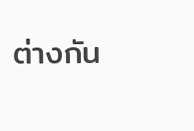ต่างกัน